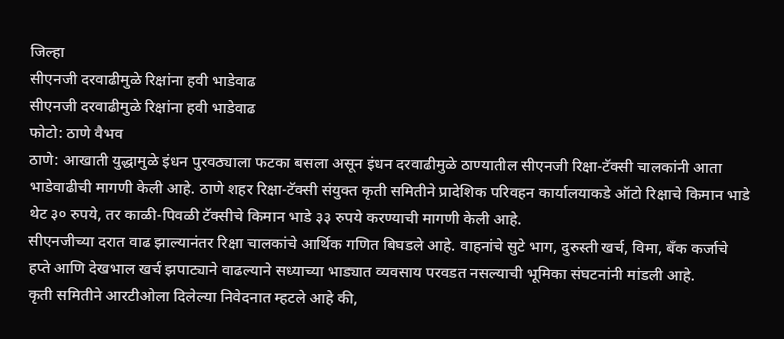जिल्हा
सीएनजी दरवाढीमुळे रिक्षांना हवी भाडेवाढ
सीएनजी दरवाढीमुळे रिक्षांना हवी भाडेवाढ
फोटो: ठाणे वैभव
ठाणे: आखाती युद्धामुळे इंधन पुरवठ्याला फटका बसला असून इंधन दरवाढीमुळे ठाण्यातील सीएनजी रिक्षा-टॅक्सी चालकांनी आता भाडेवाढीची मागणी केली आहे. ठाणे शहर रिक्षा-टॅक्सी संयुक्त कृती समितीने प्रादेशिक परिवहन कार्यालयाकडे ऑटो रिक्षाचे किमान भाडे थेट ३० रुपये, तर काळी-पिवळी टॅक्सीचे किमान भाडे ३३ रुपये करण्याची मागणी केली आहे.
सीएनजीच्या दरात वाढ झाल्यानंतर रिक्षा चालकांचे आर्थिक गणित बिघडले आहे. वाहनांचे सुटे भाग, दुरुस्ती खर्च, विमा, बँक कर्जाचे हप्ते आणि देखभाल खर्च झपाट्याने वाढल्याने सध्याच्या भाड्यात व्यवसाय परवडत नसल्याची भूमिका संघटनांनी मांडली आहे.
कृती समितीने आरटीओला दिलेल्या निवेदनात म्हटले आहे की,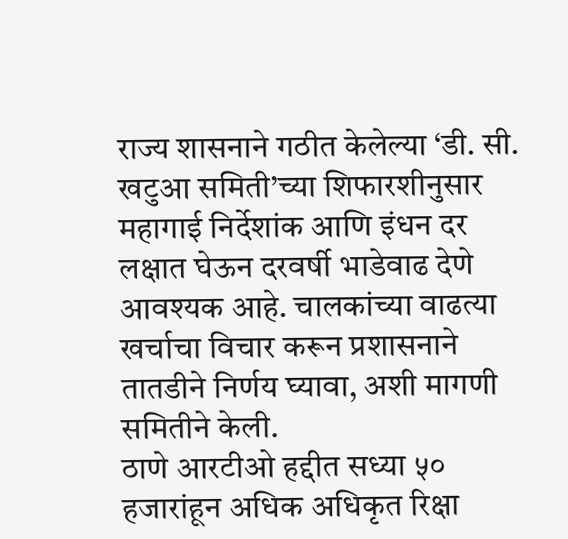राज्य शासनाने गठीत केलेल्या ‘डी. सी. खटुआ समिती’च्या शिफारशीनुसार महागाई निर्देशांक आणि इंधन दर लक्षात घेऊन दरवर्षी भाडेवाढ देणे आवश्यक आहे. चालकांच्या वाढत्या खर्चाचा विचार करून प्रशासनाने तातडीने निर्णय घ्यावा, अशी मागणी समितीने केली.
ठाणे आरटीओ हद्दीत सध्या ५० हजारांहून अधिक अधिकृत रिक्षा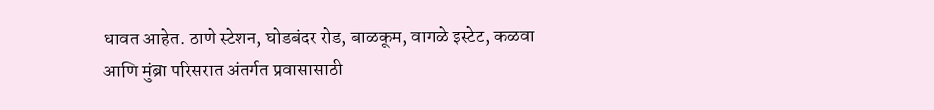धावत आहेत. ठाणे स्टेशन, घोडबंदर रोड, बाळकूम, वागळे इस्टेट, कळवा आणि मुंब्रा परिसरात अंतर्गत प्रवासासाठी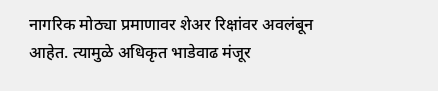नागरिक मोठ्या प्रमाणावर शेअर रिक्षांवर अवलंबून आहेत. त्यामुळे अधिकृत भाडेवाढ मंजूर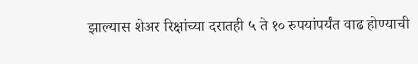झाल्यास शेअर रिक्षांच्या दरातही ५ ते १० रुपयांपर्यंत वाढ होण्याची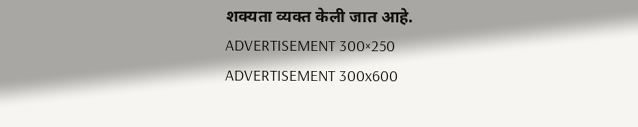शक्यता व्यक्त केली जात आहे.
ADVERTISEMENT 300×250
ADVERTISEMENT 300x600